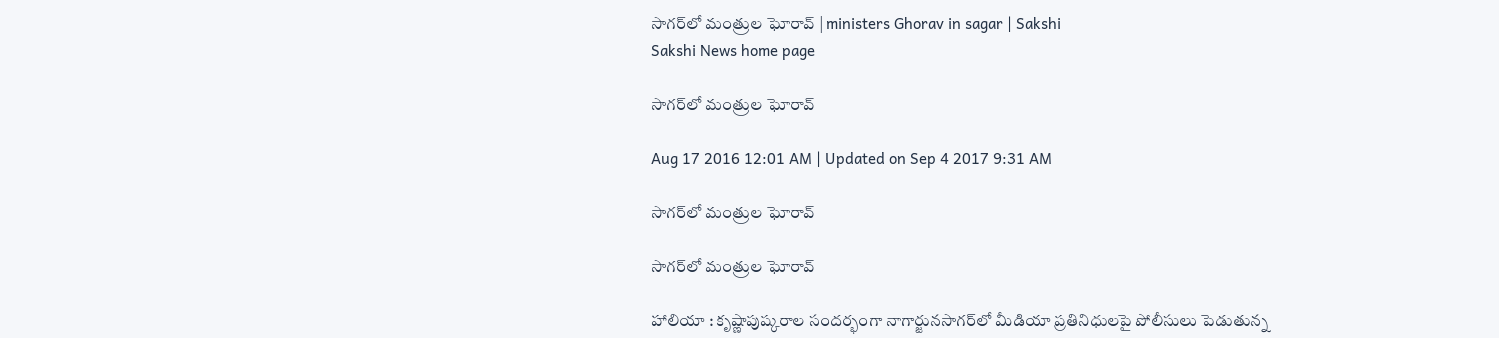సాగర్‌లో మంత్రుల ఘోరావ్‌ | ministers Ghorav in sagar | Sakshi
Sakshi News home page

సాగర్‌లో మంత్రుల ఘోరావ్‌

Aug 17 2016 12:01 AM | Updated on Sep 4 2017 9:31 AM

సాగర్‌లో మంత్రుల ఘోరావ్‌

సాగర్‌లో మంత్రుల ఘోరావ్‌

హాలియా : కృష్ణాపుష్కరాల సందర్భంగా నాగార్జునసాగర్‌లో మీడియా ప్రతినిధులపై పోలీసులు పెడుతున్న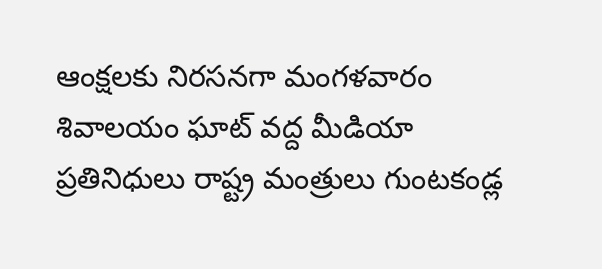ఆంక్షలకు నిరసనగా మంగళవారం శివాలయం ఘాట్‌ వద్ద మీడియా ప్రతినిధులు రాష్ట్ర మంత్రులు గుంటకండ్ల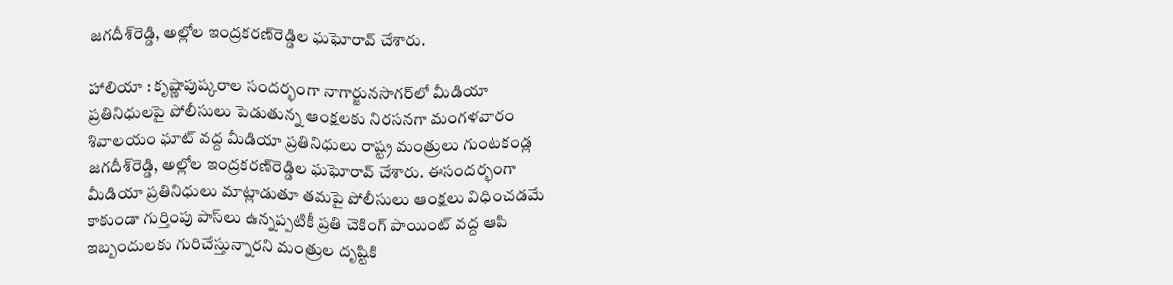జగదీశ్‌రెడ్డి, అల్లోల ఇంద్రకరణ్‌రెడ్డిల ఘఘోరావ్‌ చేశారు.

హాలియా : కృష్ణాపుష్కరాల సందర్భంగా నాగార్జునసాగర్‌లో మీడియా ప్రతినిధులపై పోలీసులు పెడుతున్న ఆంక్షలకు నిరసనగా మంగళవారం శివాలయం ఘాట్‌ వద్ద మీడియా ప్రతినిధులు రాష్ట్ర మంత్రులు గుంటకండ్ల జగదీశ్‌రెడ్డి, అల్లోల ఇంద్రకరణ్‌రెడ్డిల ఘఘోరావ్‌ చేశారు. ఈసందర్భంగా మీడియా ప్రతినిధులు మాట్లాడుతూ తమపై పోలీసులు ఆంక్షలు విధించడమే కాకుండా గుర్తింపు పాస్‌లు ఉన్నప్పటికీ ప్రతి చెకింగ్‌ పాయింట్‌ వద్ద ఆపి ఇబ్బందులకు గురిచేస్తున్నారని మంత్రుల దృష్టికి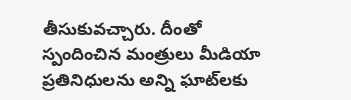తీసుకువచ్చారు. దీంతో స్పందించిన మంత్రులు మీడియా ప్రతినిధులను అన్ని ఘాట్‌లకు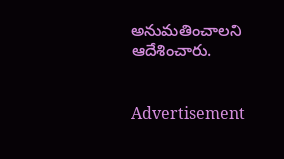అనుమతించాలని ఆదేశించారు.


Advertisement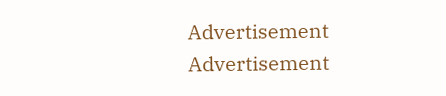Advertisement
Advertisement